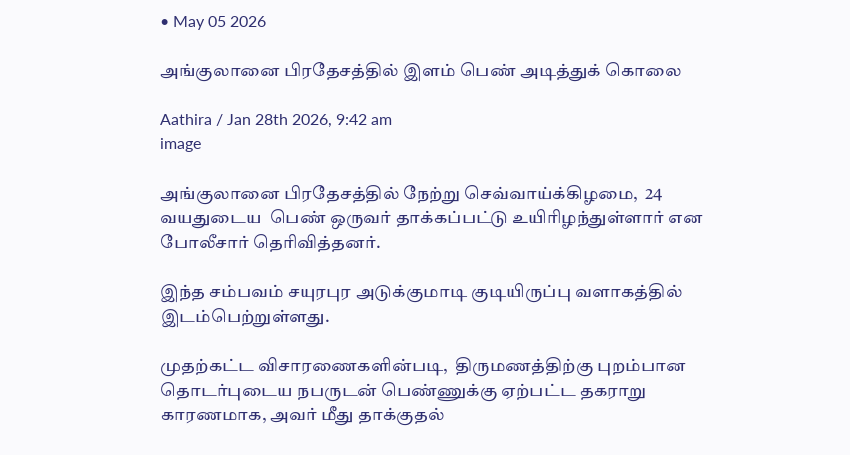• May 05 2026

அங்குலானை பிரதேசத்தில் இளம் பெண் அடித்துக் கொலை

Aathira / Jan 28th 2026, 9:42 am
image

அங்குலானை பிரதேசத்தில் நேற்று செவ்வாய்க்கிழமை,  24 வயதுடைய  பெண் ஒருவர் தாக்கப்பட்டு உயிரிழந்துள்ளார் என போலீசார் தெரிவித்தனர்.

இந்த சம்பவம் சயுரபுர அடுக்குமாடி குடியிருப்பு வளாகத்தில் இடம்பெற்றுள்ளது.

முதற்கட்ட விசாரணைகளின்படி,  திருமணத்திற்கு புறம்பான தொடர்புடைய நபருடன் பெண்ணுக்கு ஏற்பட்ட தகராறு காரணமாக, அவர் மீது தாக்குதல்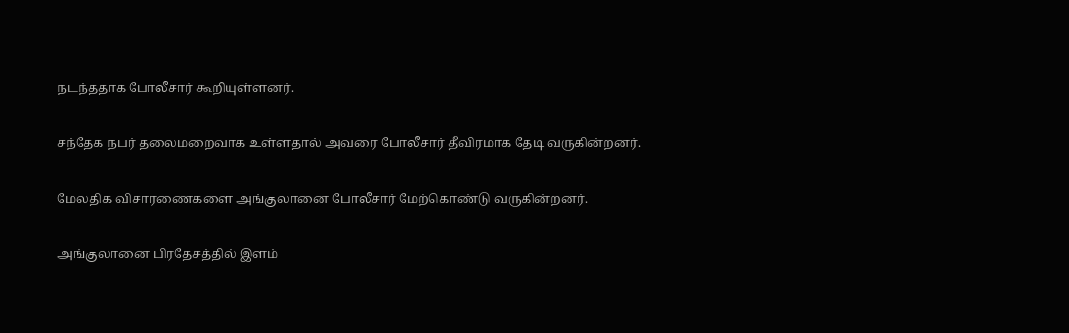நடந்ததாக போலீசார் கூறியுள்ளனர்.

சந்தேக நபர் தலைமறைவாக உள்ளதால் அவரை போலீசார் தீவிரமாக தேடி வருகின்றனர்.

மேலதிக விசாரணைகளை அங்குலானை போலீசார் மேற்கொண்டு வருகின்றனர்.

அங்குலானை பிரதேசத்தில் இளம்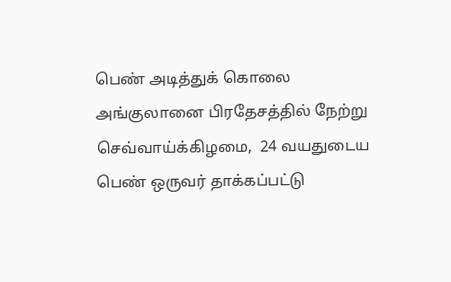பெண் அடித்துக் கொலை அங்குலானை பிரதேசத்தில் நேற்று செவ்வாய்க்கிழமை,  24 வயதுடைய  பெண் ஒருவர் தாக்கப்பட்டு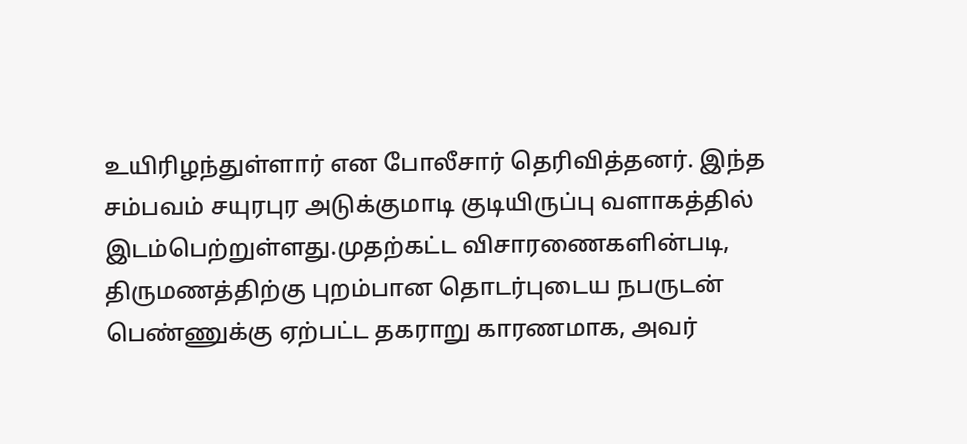உயிரிழந்துள்ளார் என போலீசார் தெரிவித்தனர். இந்த சம்பவம் சயுரபுர அடுக்குமாடி குடியிருப்பு வளாகத்தில் இடம்பெற்றுள்ளது.முதற்கட்ட விசாரணைகளின்படி,  திருமணத்திற்கு புறம்பான தொடர்புடைய நபருடன் பெண்ணுக்கு ஏற்பட்ட தகராறு காரணமாக, அவர்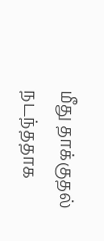மீது தாக்குதல் நடந்ததாக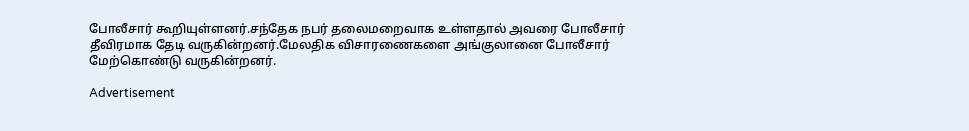போலீசார் கூறியுள்ளனர்.சந்தேக நபர் தலைமறைவாக உள்ளதால் அவரை போலீசார் தீவிரமாக தேடி வருகின்றனர்.மேலதிக விசாரணைகளை அங்குலானை போலீசார் மேற்கொண்டு வருகின்றனர்.

Advertisement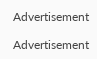Advertisement

Advertisement